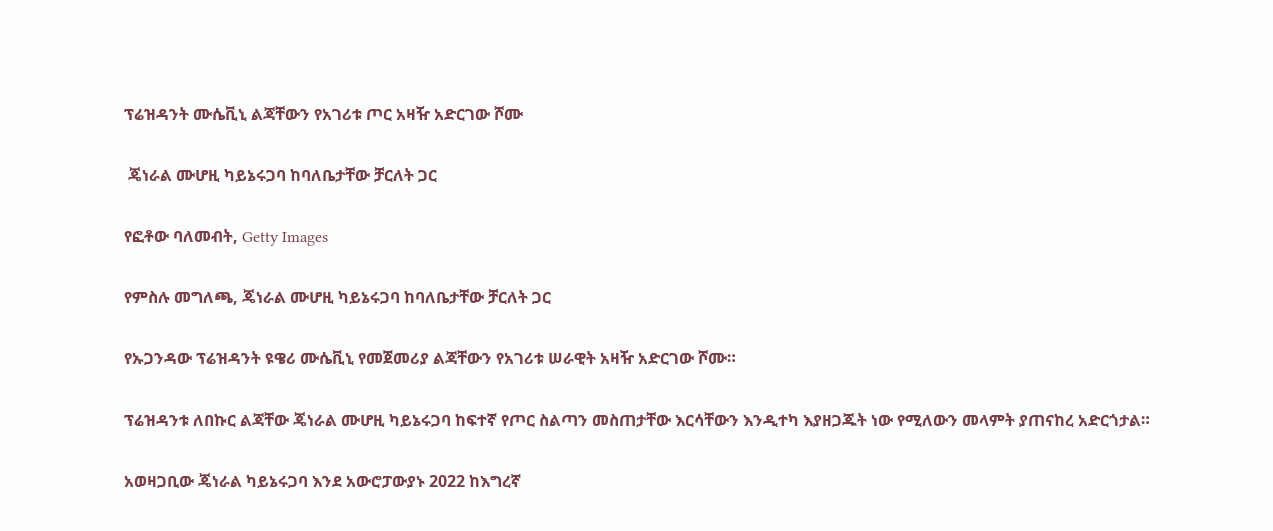ፕሬዝዳንት ሙሴቪኒ ልጃቸውን የአገሪቱ ጦር አዛዥ አድርገው ሾሙ

 ጄነራል ሙሆዚ ካይኔሩጋባ ከባለቤታቸው ቻርለት ጋር

የፎቶው ባለመብት, Getty Images

የምስሉ መግለጫ, ጄነራል ሙሆዚ ካይኔሩጋባ ከባለቤታቸው ቻርለት ጋር

የኡጋንዳው ፕሬዝዳንት ዩዌሪ ሙሴቪኒ የመጀመሪያ ልጃቸውን የአገሪቱ ሠራዊት አዛዥ አድርገው ሾሙ።

ፕሬዝዳንቱ ለበኩር ልጃቸው ጄነራል ሙሆዚ ካይኔሩጋባ ከፍተኛ የጦር ስልጣን መስጠታቸው እርሳቸውን እንዲተካ እያዘጋጁት ነው የሚለውን መላምት ያጠናከረ አድርጎታል።

አወዛጋቢው ጄነራል ካይኔሩጋባ እንደ አውሮፓውያኑ 2022 ከእግረኛ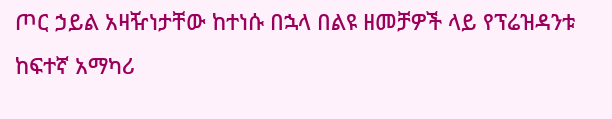ጦር ኃይል አዛዥነታቸው ከተነሱ በኋላ በልዩ ዘመቻዎች ላይ የፕሬዝዳንቱ ከፍተኛ አማካሪ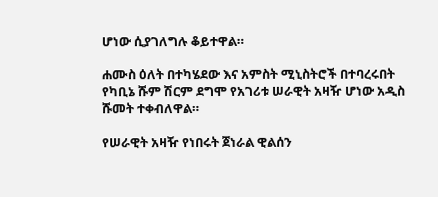ሆነው ሲያገለግሉ ቆይተዋል።

ሐሙስ ዕለት በተካሄደው እና አምስት ሚኒስትሮች በተባረሩበት የካቢኔ ሹም ሽርም ደግሞ የአገሪቱ ሠራዊት አዛዥ ሆነው አዲስ ሹመት ተቀብለዋል።

የሠራዊት አዛዥ የነበሩት ጀነራል ዊልሰን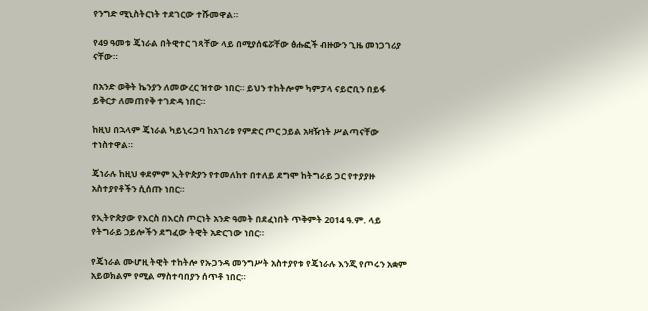የንግድ ሚኒስትርነት ተደገርው ተሹመዋል።

የ49 ዓመቱ ጄነራል በትዊተር ገጻቸው ላይ በሚያሰፍሯቸው ፅሑፎች ብዙውን ጊዜ መነጋገሪያ ናቸው።

በአንድ ወቅት ኬንያን ለመውረር ዝተው ነበር። ይህን ተከትሎም ካምፓላ ናይሮቢን በይፋ ይቅርታ ለመጠየቅ ተገድዳ ነበር።

ከዚህ በኋላም ጄነራል ካይኒሩጋባ ከአገሪቱ የምድር ጦር ኃይል አዛዥነት ሥልጣናቸው ተነስተዋል።

ጄነራሉ ከዚህ ቀደምም ኢትዮጵያን የተመለከተ በተለይ ደግሞ ከትግራይ ጋር የተያያዙ አስተያየቶችን ሲሰጡ ነበር።

የኢትዮጵያው የእርስ በእርስ ጦርነት አንድ ዓመት በደፈነበት ጥቅምት 2014 ዓ.ም. ላይ የትግራይ ኃይሎችን ደግፈው ትዊት አድርገው ነበር።

የጄነራል ሙሆዚ ትዊት ተከትሎ የኡጋንዳ መንግሥት አስተያየቱ የጄነራሉ እንጂ የጦሩን አቋም አይወክልም የሚል ማስተባበያን ሰጥቶ ነበር።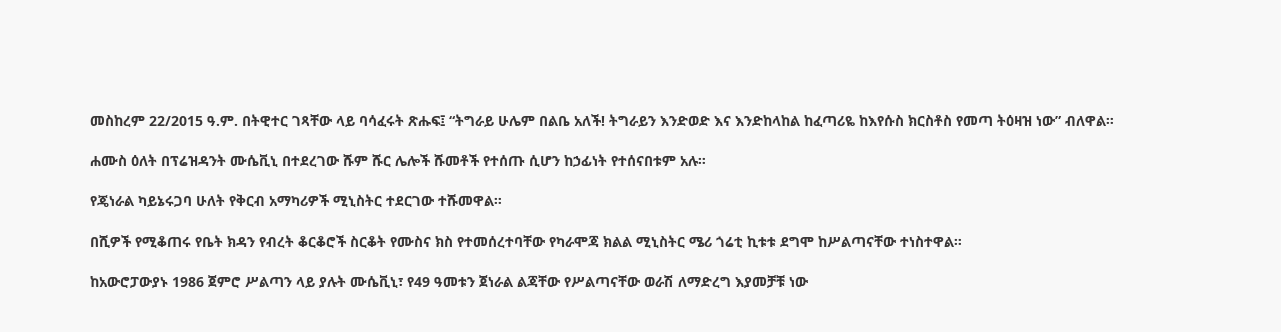መስከረም 22/2015 ዓ.ም. በትዊተር ገጻቸው ላይ ባሳፈሩት ጽሑፍ፤ “ትግራይ ሁሌም በልቤ አለች! ትግራይን እንድወድ እና እንድከላከል ከፈጣሪዬ ከእየሱስ ክርስቶስ የመጣ ትዕዛዝ ነው” ብለዋል።

ሐሙስ ዕለት በፕሬዝዳንት ሙሴቪኒ በተደረገው ሹም ሹር ሌሎች ሹመቶች የተሰጡ ሲሆን ከኃፊነት የተሰናበቱም አሉ።

የጄነራል ካይኔሩጋባ ሁለት የቅርብ አማካሪዎች ሚኒስትር ተደርገው ተሹመዋል።

በሺዎች የሚቆጠሩ የቤት ክዳን የብረት ቆርቆሮች ስርቆት የሙስና ክስ የተመሰረተባቸው የካራሞጃ ክልል ሚኒስትር ሜሪ ጎሬቲ ኪቱቱ ደግሞ ከሥልጣናቸው ተነስተዋል።

ከአውሮፓውያኑ 1986 ጀምሮ ሥልጣን ላይ ያሉት ሙሴቪኒ፣ የ49 ዓመቱን ጀነራል ልጃቸው የሥልጣናቸው ወራሽ ለማድረግ እያመቻቹ ነው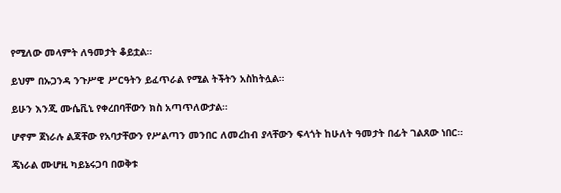የሚለው መላምት ለዓመታት ቆይቷል።

ይህም በኡጋንዳ ንጉሥዊ ሥርዓትን ይፈጥራል የሚል ትችትን አስከትሏል።

ይሁን እንጂ ሙሴቪኒ የቀረበባቸውን ክስ አጣጥለውታል።

ሆኖም ጀነራሉ ልጃቸው የአባታቸውን የሥልጣን መንበር ለመረከብ ያላቸውን ፍላጎት ከሁለት ዓመታት በፊት ገልጸው ነበር።

ጄነራል ሙሆዚ ካይኔሩጋባ በወቅቱ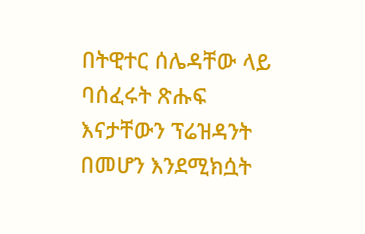በትዊተር ሰሌዳቸው ላይ ባሰፈሩት ጽሑፍ እናታቸውን ፕሬዝዳንት በመሆን እንደሚክሷት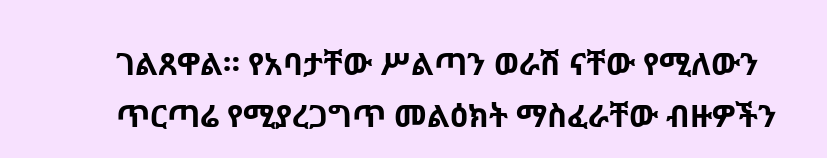ገልጸዋል። የአባታቸው ሥልጣን ወራሽ ናቸው የሚለውን ጥርጣሬ የሚያረጋግጥ መልዕክት ማስፈራቸው ብዙዎችን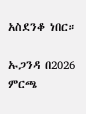አስደንቆ ነበር።

ኡጋንዳ በ2026 ምርጫ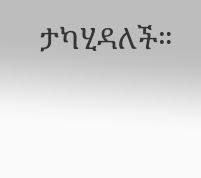ታካሂዳለች።